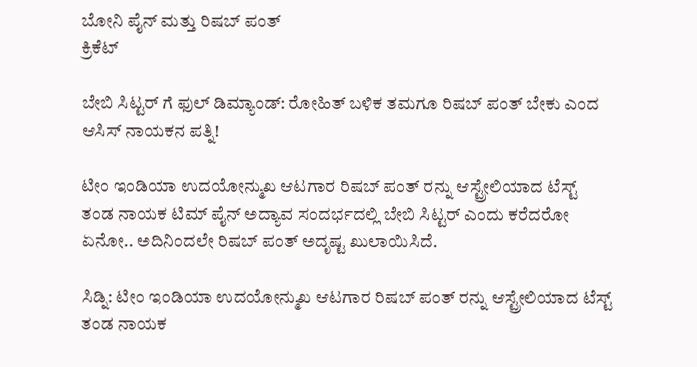ಬೋನಿ ಪೈನ್ ಮತ್ತು ರಿಷಬ್ ಪಂತ್
ಕ್ರಿಕೆಟ್

ಬೇಬಿ ಸಿಟ್ಟರ್ ಗೆ ಫುಲ್ ಡಿಮ್ಯಾಂಡ್: ರೋಹಿತ್ ಬಳಿಕ ತಮಗೂ ರಿಷಬ್ ಪಂತ್ ಬೇಕು ಎಂದ ಆಸಿಸ್ ನಾಯಕನ ಪತ್ನಿ!

ಟೀಂ ಇಂಡಿಯಾ ಉದಯೋನ್ಮುಖ ಆಟಗಾರ ರಿಷಬ್ ಪಂತ್ ರನ್ನು ಆಸ್ಟ್ರೇಲಿಯಾದ ಟೆಸ್ಟ್ ತಂಡ ನಾಯಕ ಟಿಮ್ ಪೈನ್ ಅದ್ಯಾವ ಸಂದರ್ಭದಲ್ಲಿ ಬೇಬಿ ಸಿಟ್ಟರ್ ಎಂದು ಕರೆದರೋ ಏನೋ.. ಅದಿನಿಂದಲೇ ರಿಷಬ್ ಪಂತ್ ಅದೃಷ್ಟ ಖುಲಾಯಿಸಿದೆ.

ಸಿಡ್ನಿ: ಟೀಂ ಇಂಡಿಯಾ ಉದಯೋನ್ಮುಖ ಆಟಗಾರ ರಿಷಬ್ ಪಂತ್ ರನ್ನು ಆಸ್ಟ್ರೇಲಿಯಾದ ಟೆಸ್ಟ್ ತಂಡ ನಾಯಕ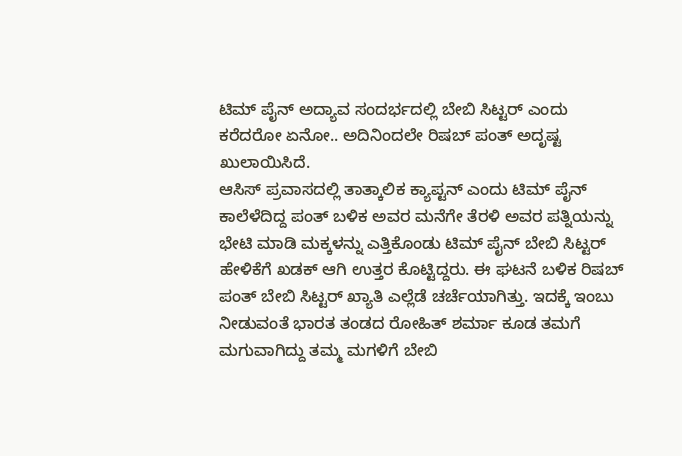ಟಿಮ್ ಪೈನ್ ಅದ್ಯಾವ ಸಂದರ್ಭದಲ್ಲಿ ಬೇಬಿ ಸಿಟ್ಟರ್ ಎಂದು ಕರೆದರೋ ಏನೋ.. ಅದಿನಿಂದಲೇ ರಿಷಬ್ ಪಂತ್ ಅದೃಷ್ಟ ಖುಲಾಯಿಸಿದೆ.
ಆಸಿಸ್ ಪ್ರವಾಸದಲ್ಲಿ ತಾತ್ಕಾಲಿಕ ಕ್ಯಾಪ್ಟನ್ ಎಂದು ಟಿಮ್ ಪೈನ್ ಕಾಲೆಳೆದಿದ್ದ ಪಂತ್ ಬಳಿಕ ಅವರ ಮನೆಗೇ ತೆರಳಿ ಅವರ ಪತ್ನಿಯನ್ನು ಭೇಟಿ ಮಾಡಿ ಮಕ್ಕಳನ್ನು ಎತ್ತಿಕೊಂಡು ಟಿಮ್ ಪೈನ್ ಬೇಬಿ ಸಿಟ್ಟರ್ ಹೇಳಿಕೆಗೆ ಖಡಕ್ ಆಗಿ ಉತ್ತರ ಕೊಟ್ಟಿದ್ದರು. ಈ ಘಟನೆ ಬಳಿಕ ರಿಷಬ್ ಪಂತ್ ಬೇಬಿ ಸಿಟ್ಟರ್ ಖ್ಯಾತಿ ಎಲ್ಲೆಡೆ ಚರ್ಚೆಯಾಗಿತ್ತು. ಇದಕ್ಕೆ ಇಂಬು ನೀಡುವಂತೆ ಭಾರತ ತಂಡದ ರೋಹಿತ್ ಶರ್ಮಾ ಕೂಡ ತಮಗೆ ಮಗುವಾಗಿದ್ದು ತಮ್ಮ ಮಗಳಿಗೆ ಬೇಬಿ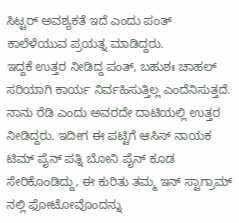ಸಿಟ್ಟರ್ ಅವಶ್ಯಕತೆ ಇದೆ ಎಂದು ಪಂತ್ ಕಾಲೆಳೆಯುವ ಪ್ರಯತ್ನ ಮಾಡಿದ್ದರು.
ಇದ್ದಕೆ ಉತ್ತರ ನೀಡಿದ್ದ ಪಂತ್, ಬಹುಶಃ ಚಾಹಲ್ ಸರಿಯಾಗಿ ಕಾರ್ಯ ನಿರ್ವಹಿಸುತ್ತಿಲ್ಲ ಎಂದೆನಿಸುತ್ತದೆ. ನಾನು ರೆಡಿ ಎಂದು ಅವರದೇ ದಾಟಿಯಲ್ಲಿ ಉತ್ತರ ನೀಡಿದ್ದರು. ಇದೀಗ ಈ ಪಟ್ಟಿಗೆ ಆಸಿಸ್ ನಾಯಕ ಟಿಮ್ ಪೈನ್ ಪತ್ನಿ ಬೋನಿ ಪೈನ್ ಕೂಡ ಸೇರಿಕೊಂಡಿದ್ದು, ಈ ಕುರಿತು ತಮ್ಮ ಇನ್ ಸ್ಟಾಗ್ರಾಮ್ ನಲ್ಲಿ ಫೋಟೋವೊಂದನ್ನು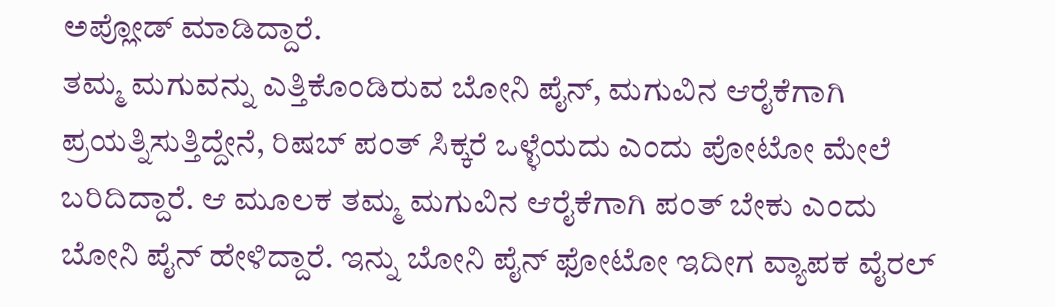ಅಪ್ಲೋಡ್ ಮಾಡಿದ್ದಾರೆ.
ತಮ್ಮ ಮಗುವನ್ನು ಎತ್ತಿಕೊಂಡಿರುವ ಬೋನಿ ಪೈನ್, ಮಗುವಿನ ಆರೈಕೆಗಾಗಿ ಪ್ರಯತ್ನಿಸುತ್ತಿದ್ದೇನೆ, ರಿಷಬ್ ಪಂತ್ ಸಿಕ್ಕರೆ ಒಳ್ಳೆಯದು ಎಂದು ಪೋಟೋ ಮೇಲೆ ಬರಿದಿದ್ದಾರೆ. ಆ ಮೂಲಕ ತಮ್ಮ ಮಗುವಿನ ಆರೈಕೆಗಾಗಿ ಪಂತ್ ಬೇಕು ಎಂದು ಬೋನಿ ಪೈನ್ ಹೇಳಿದ್ದಾರೆ. ಇನ್ನು ಬೋನಿ ಪೈನ್ ಫೋಟೋ ಇದೀಗ ವ್ಯಾಪಕ ವೈರಲ್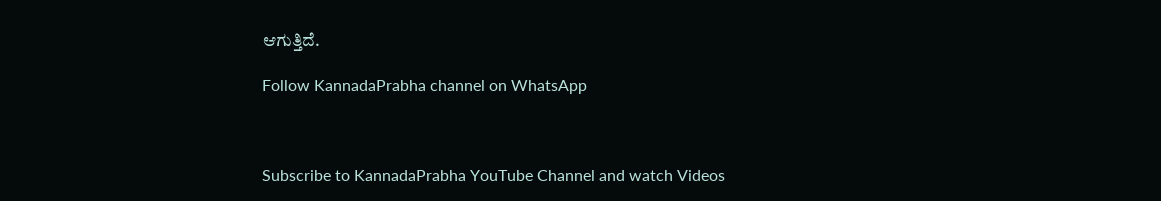ಆಗುತ್ತಿದೆ.

Follow KannadaPrabha channel on WhatsApp



Subscribe to KannadaPrabha YouTube Channel and watch Videos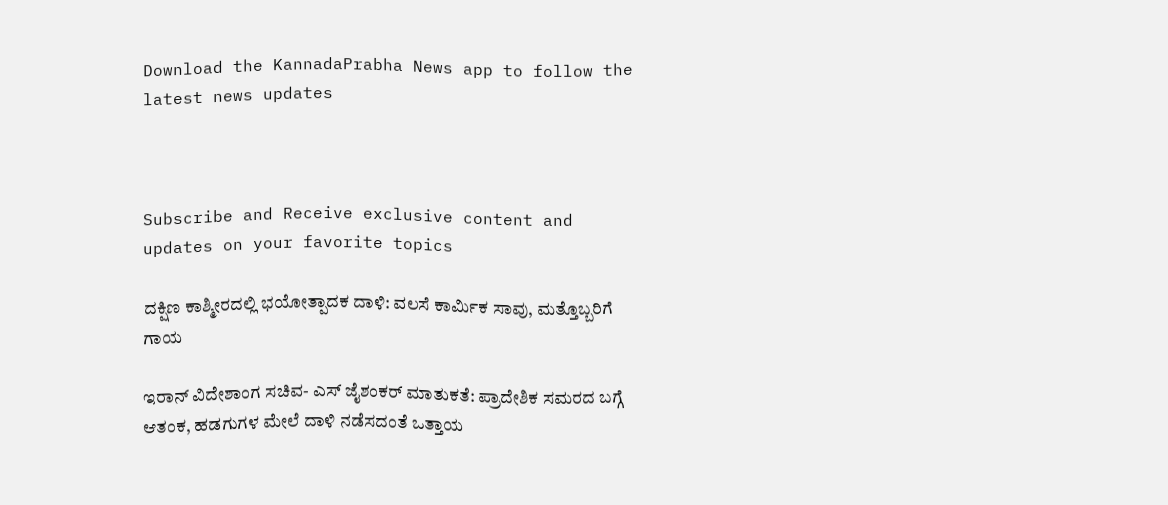Download the KannadaPrabha News app to follow the latest news updates



Subscribe and Receive exclusive content and updates on your favorite topics

ದಕ್ಷಿಣ ಕಾಶ್ಮೀರದಲ್ಲಿ ಭಯೋತ್ಪಾದಕ ದಾಳಿ: ವಲಸೆ ಕಾರ್ಮಿಕ ಸಾವು, ಮತ್ತೊಬ್ಬರಿಗೆ ಗಾಯ

ಇರಾನ್ ವಿದೇಶಾಂಗ ಸಚಿವ- ಎಸ್ ಜೈಶಂಕರ್ ಮಾತುಕತೆ: ಪ್ರಾದೇಶಿಕ ಸಮರದ ಬಗ್ಗೆ ಆತಂಕ, ಹಡಗುಗಳ ಮೇಲೆ ದಾಳಿ ನಡೆಸದಂತೆ ಒತ್ತಾಯ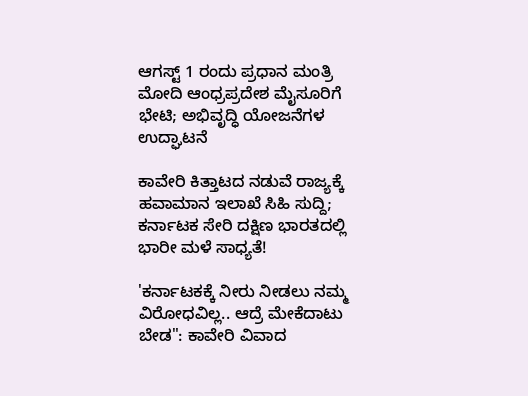ಆಗಸ್ಟ್ 1 ರಂದು ಪ್ರಧಾನ ಮಂತ್ರಿ ಮೋದಿ ಆಂಧ್ರಪ್ರದೇಶ ಮೈಸೂರಿಗೆ ಭೇಟಿ; ಅಭಿವೃದ್ಧಿ ಯೋಜನೆಗಳ ಉದ್ಘಾಟನೆ

ಕಾವೇರಿ ಕಿತ್ತಾಟದ ನಡುವೆ ರಾಜ್ಯಕ್ಕೆ ಹವಾಮಾನ ಇಲಾಖೆ ಸಿಹಿ ಸುದ್ದಿ; ಕರ್ನಾಟಕ ಸೇರಿ ದಕ್ಷಿಣ ಭಾರತದಲ್ಲಿ ಭಾರೀ ಮಳೆ ಸಾಧ್ಯತೆ!

'ಕರ್ನಾಟಕಕ್ಕೆ ನೀರು ನೀಡಲು ನಮ್ಮ ವಿರೋಧವಿಲ್ಲ.. ಆದ್ರೆ ಮೇಕೆದಾಟು ಬೇಡ": ಕಾವೇರಿ ವಿವಾದ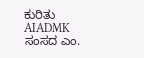ಕುರಿತು AIADMK ಸಂಸದ ಎಂ.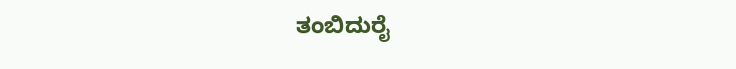ತಂಬಿದುರೈ